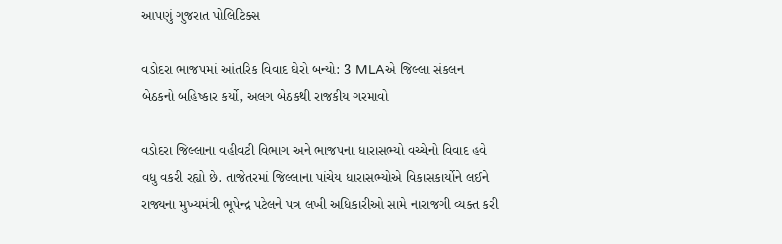આપણું ગુજરાત પોલિટિક્સ

વડોદરા ભાજપમાં આંતરિક વિવાદ ઘેરો બન્યો: 3 MLAએ જિલ્લા સંકલન બેઠકનો બહિષ્કાર કર્યો, અલગ બેઠકથી રાજકીય ગરમાવો

વડોદરા જિલ્લાના વહીવટી વિભાગ અને ભાજપના ધારાસભ્યો વચ્ચેનો વિવાદ હવે વધુ વકરી રહ્યો છે. તાજેતરમાં જિલ્લાના પાંચેય ધારાસભ્યોએ વિકાસકાર્યોને લઈને રાજ્યના મુખ્યમંત્રી ભૂપેન્દ્ર પટેલને પત્ર લખી અધિકારીઓ સામે નારાજગી વ્યક્ત કરી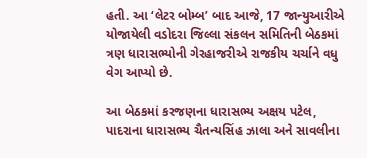હતી. આ ‘લેટર બોમ્બ’ બાદ આજે, 17 જાન્યુઆરીએ યોજાયેલી વડોદરા જિલ્લા સંકલન સમિતિની બેઠકમાં ત્રણ ધારાસભ્યોની ગેરહાજરીએ રાજકીય ચર્ચાને વધુ વેગ આપ્યો છે.

આ બેઠકમાં કરજણના ધારાસભ્ય અક્ષય પટેલ, પાદરાના ધારાસભ્ય ચૈતન્યસિંહ ઝાલા અને સાવલીના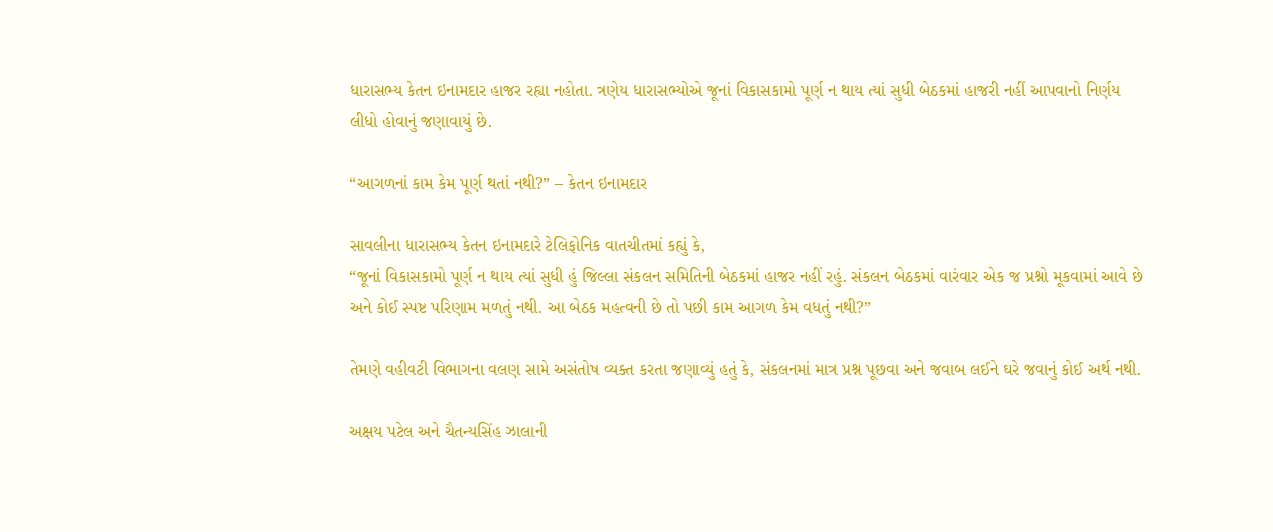ધારાસભ્ય કેતન ઇનામદાર હાજર રહ્યા નહોતા. ત્રણેય ધારાસભ્યોએ જૂનાં વિકાસકામો પૂર્ણ ન થાય ત્યાં સુધી બેઠકમાં હાજરી નહીં આપવાનો નિર્ણય લીધો હોવાનું જણાવાયું છે.

“આગળનાં કામ કેમ પૂર્ણ થતાં નથી?” – કેતન ઇનામદાર

સાવલીના ધારાસભ્ય કેતન ઇનામદારે ટેલિફોનિક વાતચીતમાં કહ્યું કે,
“જૂનાં વિકાસકામો પૂર્ણ ન થાય ત્યાં સુધી હું જિલ્લા સંકલન સમિતિની બેઠકમાં હાજર નહીં રહું. સંકલન બેઠકમાં વારંવાર એક જ પ્રશ્નો મૂકવામાં આવે છે અને કોઈ સ્પષ્ટ પરિણામ મળતું નથી. આ બેઠક મહત્વની છે તો પછી કામ આગળ કેમ વધતું નથી?”

તેમણે વહીવટી વિભાગના વલણ સામે અસંતોષ વ્યક્ત કરતા જણાવ્યું હતું કે, સંકલનમાં માત્ર પ્રશ્ન પૂછવા અને જવાબ લઈને ઘરે જવાનું કોઈ અર્થ નથી.

અક્ષય પટેલ અને ચૈતન્યસિંહ ઝાલાની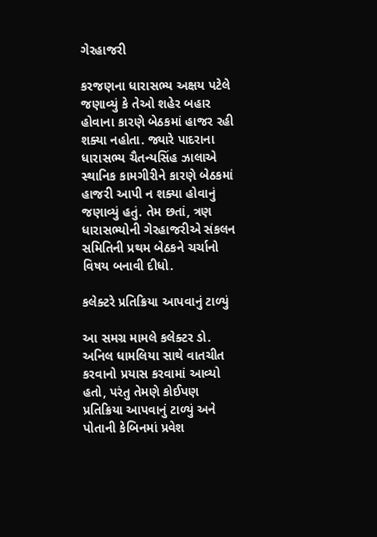ગેરહાજરી

કરજણના ધારાસભ્ય અક્ષય પટેલે જણાવ્યું કે તેઓ શહેર બહાર હોવાના કારણે બેઠકમાં હાજર રહી શક્યા નહોતા. જ્યારે પાદરાના ધારાસભ્ય ચૈતન્યસિંહ ઝાલાએ સ્થાનિક કામગીરીને કારણે બેઠકમાં હાજરી આપી ન શક્યા હોવાનું જણાવ્યું હતું. તેમ છતાં, ત્રણ ધારાસભ્યોની ગેરહાજરીએ સંકલન સમિતિની પ્રથમ બેઠકને ચર્ચાનો વિષય બનાવી દીધો.

કલેક્ટરે પ્રતિક્રિયા આપવાનું ટાળ્યું

આ સમગ્ર મામલે કલેક્ટર ડો. અનિલ ધામલિયા સાથે વાતચીત કરવાનો પ્રયાસ કરવામાં આવ્યો હતો, પરંતુ તેમણે કોઈપણ પ્રતિક્રિયા આપવાનું ટાળ્યું અને પોતાની કેબિનમાં પ્રવેશ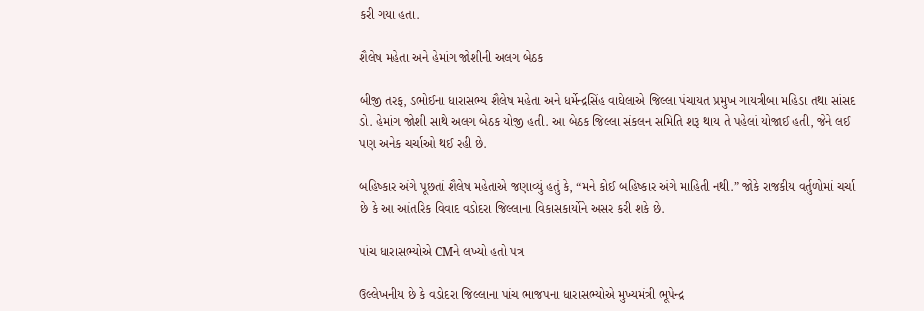કરી ગયા હતા.

શૈલેષ મહેતા અને હેમાંગ જોશીની અલગ બેઠક

બીજી તરફ, ડભોઈના ધારાસભ્ય શૈલેષ મહેતા અને ધર્મેન્દ્રસિંહ વાઘેલાએ જિલ્લા પંચાયત પ્રમુખ ગાયત્રીબા મહિડા તથા સાંસદ ડો. હેમાંગ જોશી સાથે અલગ બેઠક યોજી હતી. આ બેઠક જિલ્લા સંકલન સમિતિ શરૂ થાય તે પહેલાં યોજાઈ હતી, જેને લઈ પણ અનેક ચર્ચાઓ થઈ રહી છે.

બહિષ્કાર અંગે પૂછતાં શૈલેષ મહેતાએ જણાવ્યું હતું કે, “મને કોઈ બહિષ્કાર અંગે માહિતી નથી.” જોકે રાજકીય વર્તુળોમાં ચર્ચા છે કે આ આંતરિક વિવાદ વડોદરા જિલ્લાના વિકાસકાર્યોને અસર કરી શકે છે.

પાંચ ધારાસભ્યોએ CMને લખ્યો હતો પત્ર

ઉલ્લેખનીય છે કે વડોદરા જિલ્લાના પાંચ ભાજપના ધારાસભ્યોએ મુખ્યમંત્રી ભૂપેન્દ્ર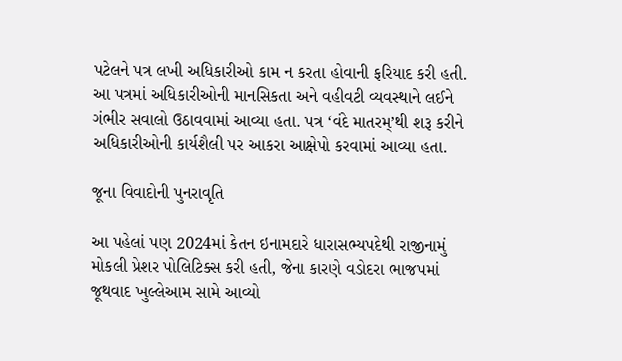પટેલને પત્ર લખી અધિકારીઓ કામ ન કરતા હોવાની ફરિયાદ કરી હતી. આ પત્રમાં અધિકારીઓની માનસિકતા અને વહીવટી વ્યવસ્થાને લઈને ગંભીર સવાલો ઉઠાવવામાં આવ્યા હતા. પત્ર ‘વંદે માતરમ્’થી શરૂ કરીને અધિકારીઓની કાર્યશૈલી પર આકરા આક્ષેપો કરવામાં આવ્યા હતા.

જૂના વિવાદોની પુનરાવૃતિ

આ પહેલાં પણ 2024માં કેતન ઇનામદારે ધારાસભ્યપદેથી રાજીનામું મોકલી પ્રેશર પોલિટિક્સ કરી હતી, જેના કારણે વડોદરા ભાજપમાં જૂથવાદ ખુલ્લેઆમ સામે આવ્યો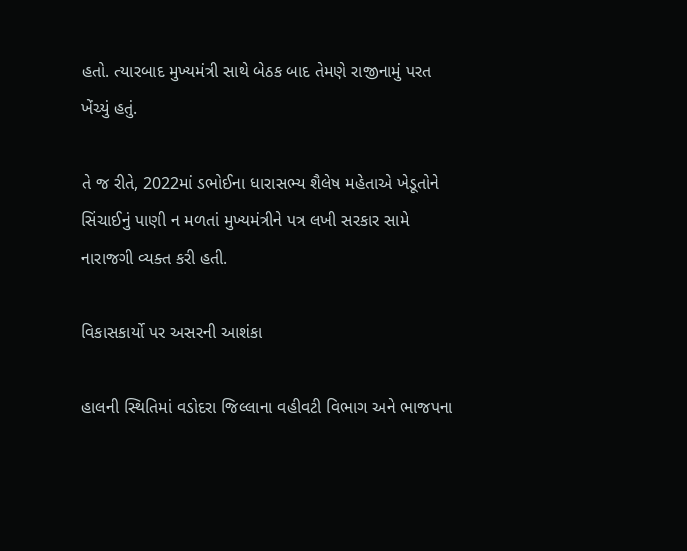હતો. ત્યારબાદ મુખ્યમંત્રી સાથે બેઠક બાદ તેમણે રાજીનામું પરત ખેંચ્યું હતું.

તે જ રીતે, 2022માં ડભોઈના ધારાસભ્ય શૈલેષ મહેતાએ ખેડૂતોને સિંચાઈનું પાણી ન મળતાં મુખ્યમંત્રીને પત્ર લખી સરકાર સામે નારાજગી વ્યક્ત કરી હતી.

વિકાસકાર્યો પર અસરની આશંકા

હાલની સ્થિતિમાં વડોદરા જિલ્લાના વહીવટી વિભાગ અને ભાજપના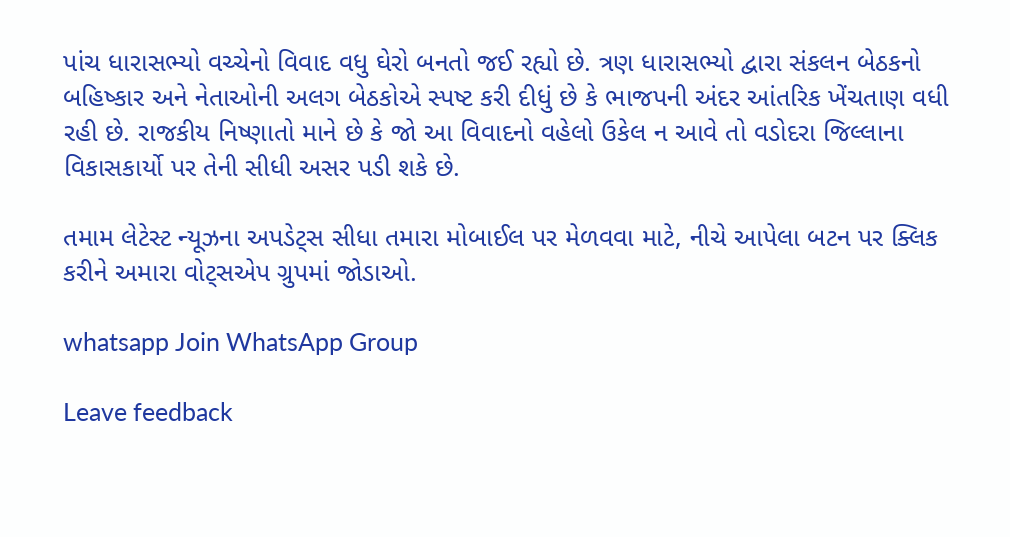પાંચ ધારાસભ્યો વચ્ચેનો વિવાદ વધુ ઘેરો બનતો જઈ રહ્યો છે. ત્રણ ધારાસભ્યો દ્વારા સંકલન બેઠકનો બહિષ્કાર અને નેતાઓની અલગ બેઠકોએ સ્પષ્ટ કરી દીધું છે કે ભાજપની અંદર આંતરિક ખેંચતાણ વધી રહી છે. રાજકીય નિષ્ણાતો માને છે કે જો આ વિવાદનો વહેલો ઉકેલ ન આવે તો વડોદરા જિલ્લાના વિકાસકાર્યો પર તેની સીધી અસર પડી શકે છે.

તમામ લેટેસ્ટ ન્યૂઝના અપડેટ્સ સીધા તમારા મોબાઈલ પર મેળવવા માટે, નીચે આપેલા બટન પર ક્લિક કરીને અમારા વોટ્સએપ ગ્રુપમાં જોડાઓ.

whatsapp Join WhatsApp Group

Leave feedback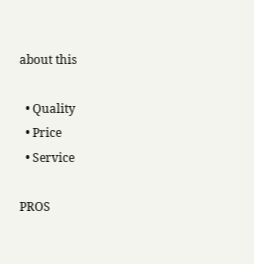about this

  • Quality
  • Price
  • Service

PROS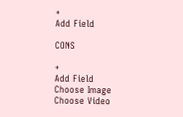+
Add Field

CONS

+
Add Field
Choose Image
Choose Video